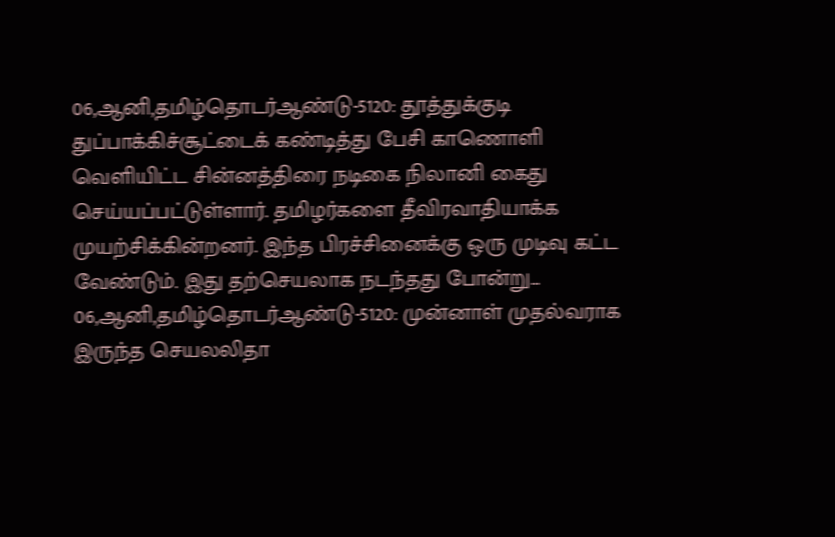06,ஆனி,தமிழ்தொடர்ஆண்டு-5120: தூத்துக்குடி துப்பாக்கிச்சூட்டைக் கண்டித்து பேசி காணொளி வெளியிட்ட சின்னத்திரை நடிகை நிலானி கைது செய்யப்பட்டுள்ளார். தமிழர்களை தீவிரவாதியாக்க முயற்சிக்கின்றனர். இந்த பிரச்சினைக்கு ஒரு முடிவு கட்ட வேண்டும். இது தற்செயலாக நடந்தது போன்று...
06,ஆனி,தமிழ்தொடர்ஆண்டு-5120: முன்னாள் முதல்வராக இருந்த செயலலிதா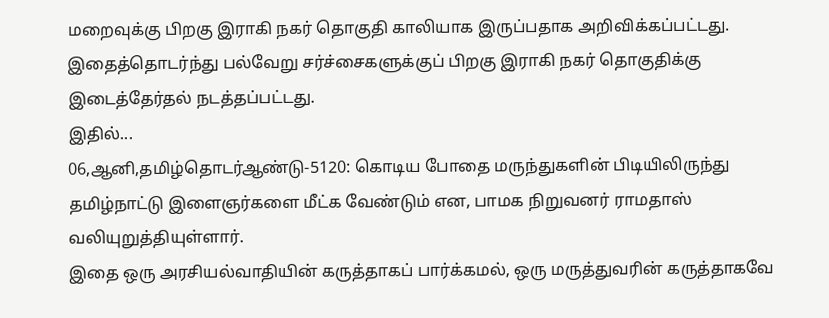மறைவுக்கு பிறகு இராகி நகர் தொகுதி காலியாக இருப்பதாக அறிவிக்கப்பட்டது.
இதைத்தொடர்ந்து பல்வேறு சர்ச்சைகளுக்குப் பிறகு இராகி நகர் தொகுதிக்கு இடைத்தேர்தல் நடத்தப்பட்டது.
இதில்...
06,ஆனி,தமிழ்தொடர்ஆண்டு-5120: கொடிய போதை மருந்துகளின் பிடியிலிருந்து தமிழ்நாட்டு இளைஞர்களை மீட்க வேண்டும் என, பாமக நிறுவனர் ராமதாஸ் வலியுறுத்தியுள்ளார்.
இதை ஒரு அரசியல்வாதியின் கருத்தாகப் பார்க்கமல், ஒரு மருத்துவரின் கருத்தாகவே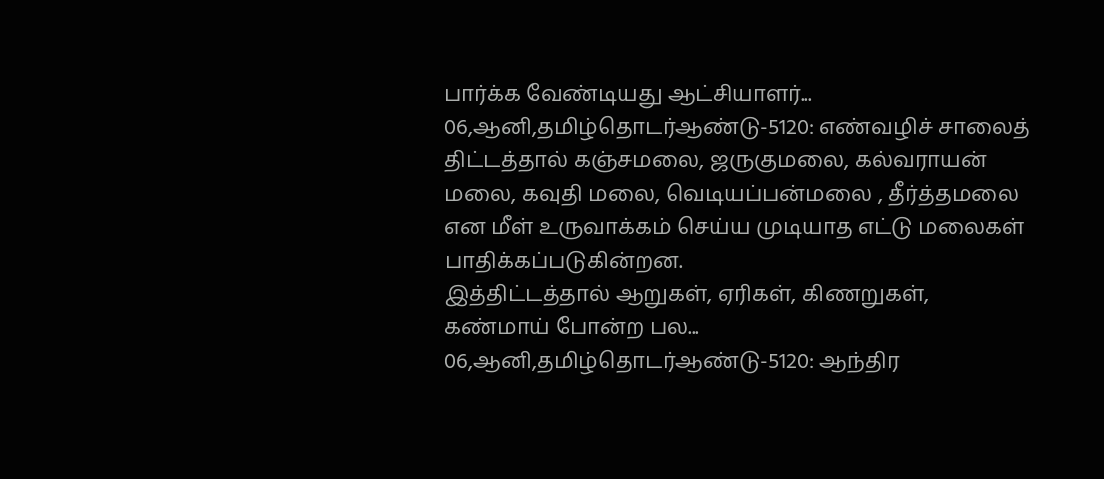பார்க்க வேண்டியது ஆட்சியாளர்...
06,ஆனி,தமிழ்தொடர்ஆண்டு-5120: எண்வழிச் சாலைத் திட்டத்தால் கஞ்சமலை, ஜருகுமலை, கல்வராயன் மலை, கவுதி மலை, வெடியப்பன்மலை , தீர்த்தமலை என மீள் உருவாக்கம் செய்ய முடியாத எட்டு மலைகள் பாதிக்கப்படுகின்றன.
இத்திட்டத்தால் ஆறுகள், ஏரிகள், கிணறுகள், கண்மாய் போன்ற பல...
06,ஆனி,தமிழ்தொடர்ஆண்டு-5120: ஆந்திர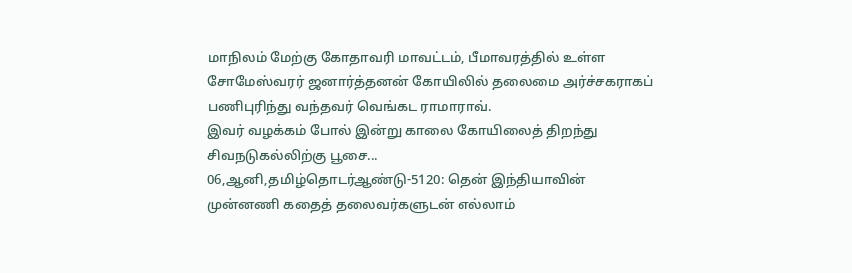மாநிலம் மேற்கு கோதாவரி மாவட்டம், பீமாவரத்தில் உள்ள சோமேஸ்வரர் ஜனார்த்தனன் கோயிலில் தலைமை அர்ச்சகராகப் பணிபுரிந்து வந்தவர் வெங்கட ராமாராவ்.
இவர் வழக்கம் போல் இன்று காலை கோயிலைத் திறந்து சிவநடுகல்லிற்கு பூசை...
06,ஆனி,தமிழ்தொடர்ஆண்டு-5120: தென் இந்தியாவின் முன்னணி கதைத் தலைவர்களுடன் எல்லாம்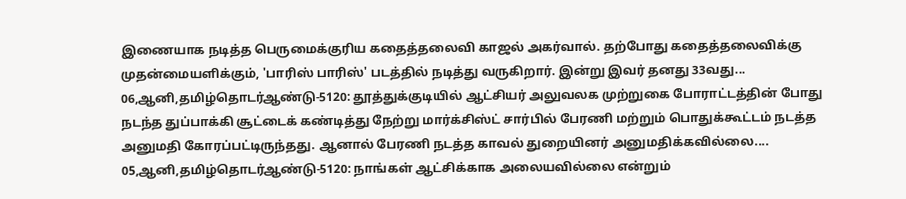இணையாக நடித்த பெருமைக்குரிய கதைத்தலைவி காஜல் அகர்வால். தற்போது கதைத்தலைவிக்கு முதன்மையளிக்கும், 'பாரிஸ் பாரிஸ்' படத்தில் நடித்து வருகிறார். இன்று இவர் தனது 33வது...
06,ஆனி,தமிழ்தொடர்ஆண்டு-5120: தூத்துக்குடியில் ஆட்சியர் அலுவலக முற்றுகை போராட்டத்தின் போது நடந்த துப்பாக்கி சூட்டைக் கண்டித்து நேற்று மார்க்சிஸ்ட் சார்பில் பேரணி மற்றும் பொதுக்கூட்டம் நடத்த அனுமதி கோரப்பட்டிருந்தது. ஆனால் பேரணி நடத்த காவல் துறையினர் அனுமதிக்கவில்லை....
05,ஆனி,தமிழ்தொடர்ஆண்டு-5120: நாங்கள் ஆட்சிக்காக அலையவில்லை என்றும்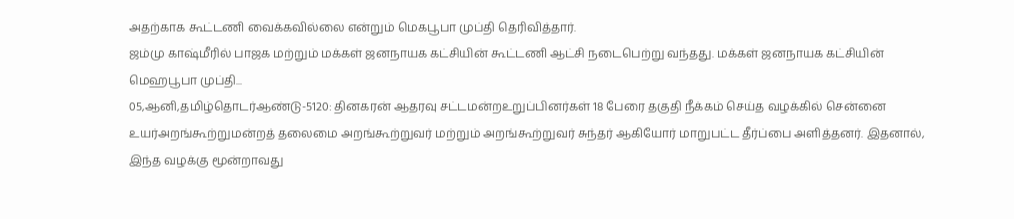அதற்காக கூட்டணி வைக்கவில்லை என்றும் மெகபூபா முப்தி தெரிவித்தார்.
ஜம்மு காஷ்மீரில் பாஜக மற்றும் மக்கள் ஜனநாயக கட்சியின் கூட்டணி ஆட்சி நடைபெற்று வந்தது. மக்கள் ஜனநாயக கட்சியின் மெஹபூபா முப்தி...
05,ஆனி,தமிழ்தொடர்ஆண்டு-5120: தினகரன் ஆதரவு சட்டமன்றஉறுப்பினர்கள் 18 பேரை தகுதி நீக்கம் செய்த வழக்கில் சென்னை உயர்அறங்கூற்றுமன்றத் தலைமை அறங்கூற்றுவர் மற்றும் அறங்கூற்றுவர் சுந்தர் ஆகியோர் மாறுபட்ட தீர்ப்பை அளித்தனர். இதனால், இந்த வழக்கு மூன்றாவது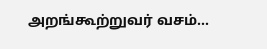அறங்கூற்றுவர் வசம்...